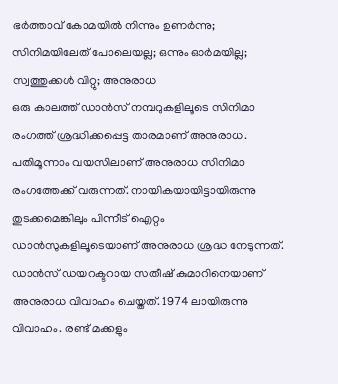ഭർത്താവ് കോമയിൽ നിന്നും ഉണർന്നു; സിനിമയിലേത് പോലെയല്ല; ഒന്നും ഓർമയില്ല; സ്വത്തുക്കൾ വിറ്റു; അനുരാധ
ഒരു കാലത്ത് ഡാൻസ് നമ്പറുകളിലൂടെ സിനിമാ രംഗത്ത് ശ്രദ്ധിക്കപ്പെട്ട താരമാണ് അനുരാധ. പതിമൂന്നാം വയസിലാണ് അനുരാധ സിനിമാ രംഗത്തേക്ക് വരുന്നത്. നായികയായിട്ടായിരുന്നു തുടക്കമെങ്കിലും പിന്നീട് ഐറ്റം ഡാൻസുകളിലൂടെയാണ് അനുരാധ ശ്രദ്ധ നേടുന്നത്. ഡാൻസ് ഡയറക്ടറായ സതീഷ് കുമാറിനെയാണ് അനുരാധ വിവാഹം ചെയ്തത്. 1974 ലായിരുന്നു വിവാഹം. രണ്ട് മക്കളും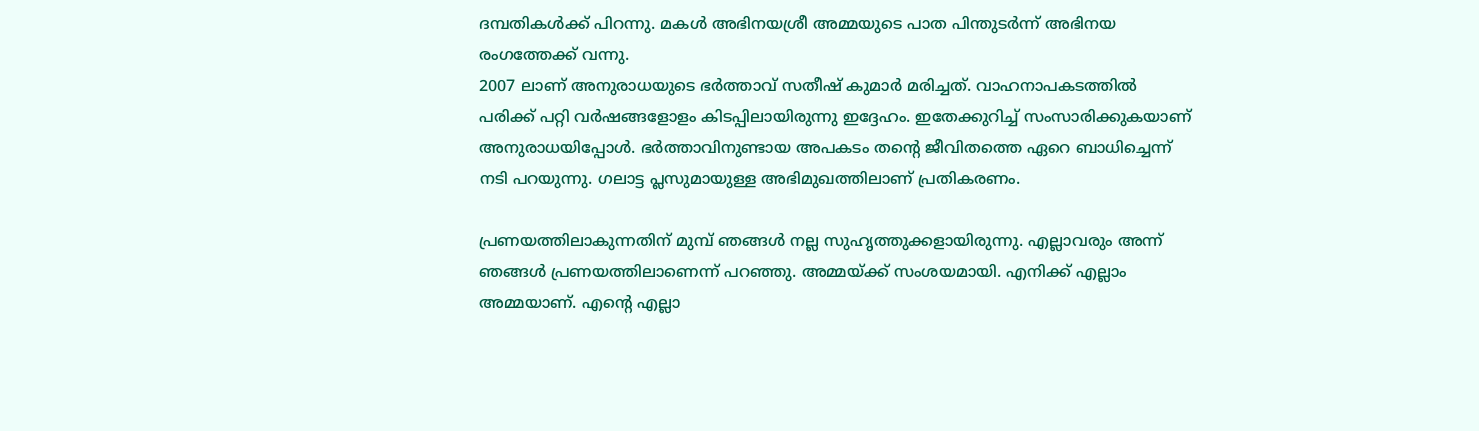ദമ്പതികൾക്ക് പിറന്നു. മകൾ അഭിനയശ്രീ അമ്മയുടെ പാത പിന്തുടർന്ന് അഭിനയ രംഗത്തേക്ക് വന്നു.
2007 ലാണ് അനുരാധയുടെ ഭർത്താവ് സതീഷ് കുമാർ മരിച്ചത്. വാഹനാപകടത്തിൽ പരിക്ക് പറ്റി വർഷങ്ങളോളം കിടപ്പിലായിരുന്നു ഇദ്ദേഹം. ഇതേക്കുറിച്ച് സംസാരിക്കുകയാണ് അനുരാധയിപ്പോൾ. ഭർത്താവിനുണ്ടായ അപകടം തന്റെ ജീവിതത്തെ ഏറെ ബാധിച്ചെന്ന് നടി പറയുന്നു. ഗലാട്ട പ്ലസുമായുള്ള അഭിമുഖത്തിലാണ് പ്രതികരണം.

പ്രണയത്തിലാകുന്നതിന് മുമ്പ് ഞങ്ങൾ നല്ല സുഹൃത്തുക്കളായിരുന്നു. എല്ലാവരും അന്ന് ഞങ്ങൾ പ്രണയത്തിലാണെന്ന് പറഞ്ഞു. അമ്മയ്ക്ക് സംശയമായി. എനിക്ക് എല്ലാം അമ്മയാണ്. എന്റെ എല്ലാ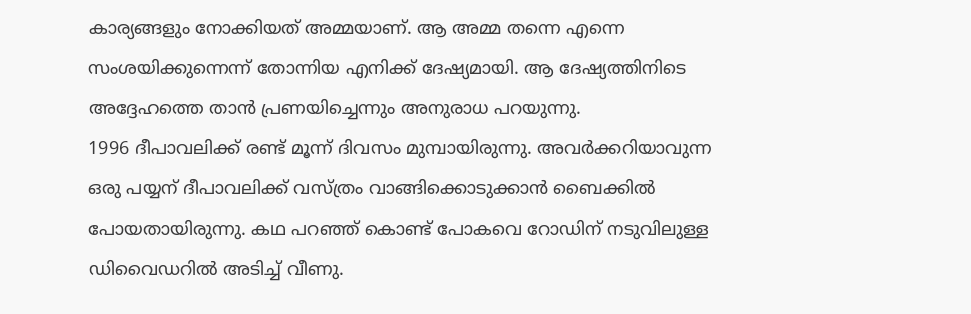കാര്യങ്ങളും നോക്കിയത് അമ്മയാണ്. ആ അമ്മ തന്നെ എന്നെ സംശയിക്കുന്നെന്ന് തോന്നിയ എനിക്ക് ദേഷ്യമായി. ആ ദേഷ്യത്തിനിടെ അദ്ദേഹത്തെ താൻ പ്രണയിച്ചെന്നും അനുരാധ പറയുന്നു.
1996 ദീപാവലിക്ക് രണ്ട് മൂന്ന് ദിവസം മുമ്പായിരുന്നു. അവർക്കറിയാവുന്ന ഒരു പയ്യന് ദീപാവലിക്ക് വസ്ത്രം വാങ്ങിക്കൊടുക്കാൻ ബൈക്കിൽ പോയതായിരുന്നു. കഥ പറഞ്ഞ് കൊണ്ട് പോകവെ റോഡിന് നടുവിലുള്ള ഡിവൈഡറിൽ അടിച്ച് വീണു.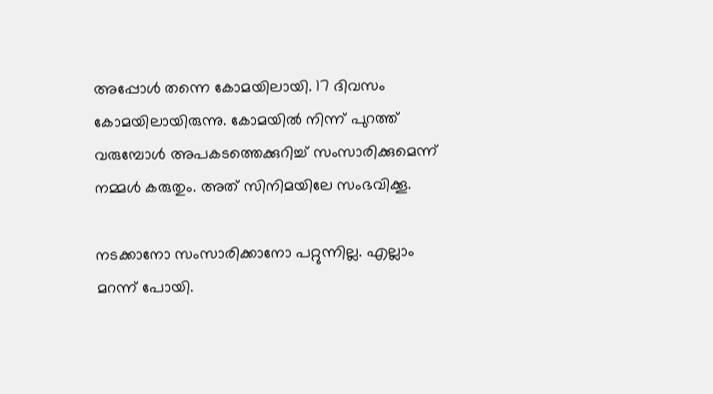അപ്പോൾ തന്നെ കോമയിലായി. 17 ദിവസം കോമയിലായിരുന്നു. കോമയിൽ നിന്ന് പുറത്ത് വരുമ്പോൾ അപകടത്തെക്കുറിച്ച് സംസാരിക്കുമെന്ന് നമ്മൾ കരുതും. അത് സിനിമയിലേ സംഭവിക്കൂ.

നടക്കാനോ സംസാരിക്കാനോ പറ്റുന്നില്ല. എല്ലാം മറന്ന് പോയി.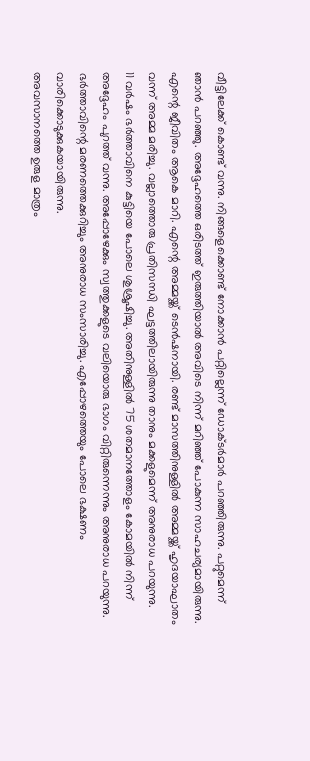വീട്ടിലേക്ക് കൊണ്ട് വന്നു. നിങ്ങളെക്കൊണ്ട് നോക്കാൻ പറ്റില്ലെന്ന് ഡോക്ടർമാർ പറഞ്ഞിരുന്നു. പറ്റുമെന്ന് ഞാൻ പറഞ്ഞു. അദ്ദേഹത്തെ ഒരിടത്ത് ഇരുത്തിയാൽ അവിടെ നിന്ന് മറിഞ്ഞ് പോകുന്ന സാഹചര്യമായിരുന്നു. എന്റെ ജീവിതം ആകെ മാറി. എന്റെ അമ്മയ്ക്ക് ടെൻഷനായി. രണ്ട് മാസത്തിനുള്ളിൽ അമ്മയ്ക്ക് ഹൃദയാഘാതം വന്ന് അമ്മ മരിച്ചു. വല്ലാത്തൊരു പ്രതിസന്ധി ഘട്ടത്തിലായിരുന്നു താനും മക്കളുമെന്ന് അനുരാധ പറയുന്നു.
11 വർഷം ഭർത്താവിനെ കുട്ടിയെ പോലെ ശുശ്രൂഷിച്ചു. അതിനുള്ളിൽ 75 ശതമാനത്തോളം കോമയിൽ നിന്ന് അദ്ദേഹം പുറത്ത് വന്നു. അപ്പോഴേക്കും സ്വത്തുക്കളുടെ വലിയൊരു ഭാഗം വിറ്റിരുന്നെന്നും അനുരാധ പറയുന്നു. ഭർത്താവിന്റെ മരണത്തെക്കുറിച്ചും അനുരാധ സംസാരിച്ചു. എപ്പോഴത്തെയും പോലെ ഭക്ഷണം വാരിക്കൊടുക്കുകയായിരുന്നു.
അവസാനത്തെ ഉരുള മാത്രം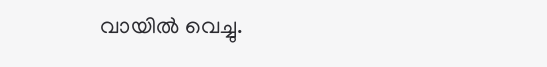വായിൽ വെച്ചു.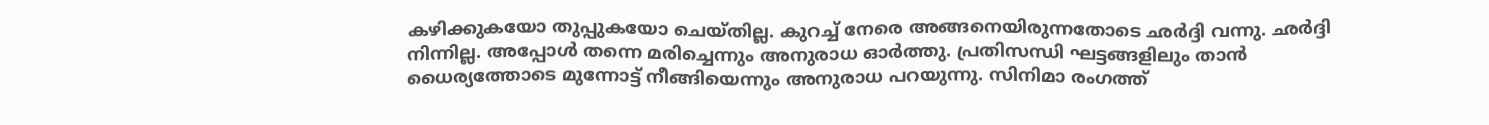കഴിക്കുകയോ തുപ്പുകയോ ചെയ്തില്ല. കുറച്ച് നേരെ അങ്ങനെയിരുന്നതോടെ ഛർദ്ദി വന്നു. ഛർദ്ദി നിന്നില്ല. അപ്പോൾ തന്നെ മരിച്ചെന്നും അനുരാധ ഓർത്തു. പ്രതിസന്ധി ഘട്ടങ്ങളിലും താൻ ധൈര്യത്തോടെ മുന്നോട്ട് നീങ്ങിയെന്നും അനുരാധ പറയുന്നു. സിനിമാ രംഗത്ത്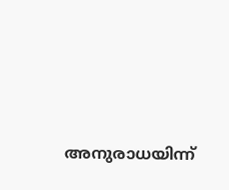അനുരാധയിന്ന്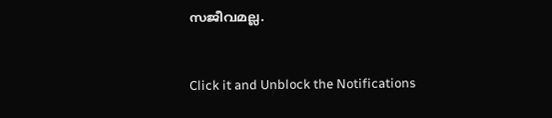സജീവമല്ല.


Click it and Unblock the Notifications